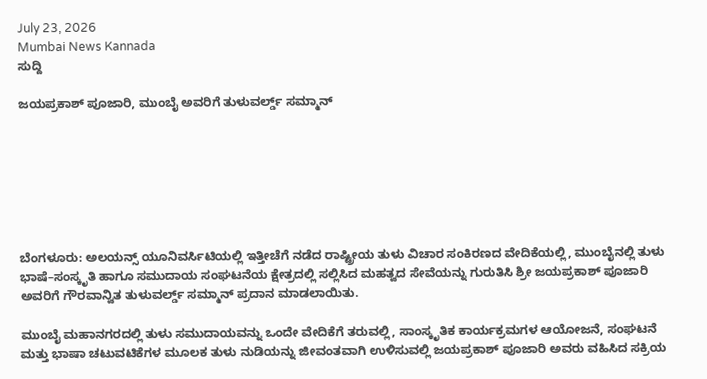July 23, 2026
Mumbai News Kannada
ಸುದ್ದಿ

ಜಯಪ್ರಕಾಶ್ ಪೂಜಾರಿ, ಮುಂಬೈ ಅವರಿಗೆ ತುಳುವರ್ಲ್ಡ್ ಸಮ್ಮಾನ್







ಬೆಂಗಳೂರು: ಅಲಯನ್ಸ್ ಯೂನಿವರ್ಸಿಟಿಯಲ್ಲಿ ಇತ್ತೀಚೆಗೆ ನಡೆದ ರಾಷ್ಟ್ರೀಯ ತುಳು ವಿಚಾರ ಸಂಕಿರಣದ ವೇದಿಕೆಯಲ್ಲಿ, ಮುಂಬೈನಲ್ಲಿ ತುಳು ಭಾಷೆ–ಸಂಸ್ಕೃತಿ ಹಾಗೂ ಸಮುದಾಯ ಸಂಘಟನೆಯ ಕ್ಷೇತ್ರದಲ್ಲಿ ಸಲ್ಲಿಸಿದ ಮಹತ್ವದ ಸೇವೆಯನ್ನು ಗುರುತಿಸಿ ಶ್ರೀ ಜಯಪ್ರಕಾಶ್ ಪೂಜಾರಿ ಅವರಿಗೆ ಗೌರವಾನ್ವಿತ ತುಳುವರ್ಲ್ಡ್ ಸಮ್ಮಾನ್ ಪ್ರದಾನ ಮಾಡಲಾಯಿತು.

ಮುಂಬೈ ಮಹಾನಗರದಲ್ಲಿ ತುಳು ಸಮುದಾಯವನ್ನು ಒಂದೇ ವೇದಿಕೆಗೆ ತರುವಲ್ಲಿ, ಸಾಂಸ್ಕೃತಿಕ ಕಾರ್ಯಕ್ರಮಗಳ ಆಯೋಜನೆ, ಸಂಘಟನೆ ಮತ್ತು ಭಾಷಾ ಚಟುವಟಿಕೆಗಳ ಮೂಲಕ ತುಳು ನುಡಿಯನ್ನು ಜೀವಂತವಾಗಿ ಉಳಿಸುವಲ್ಲಿ ಜಯಪ್ರಕಾಶ್ ಪೂಜಾರಿ ಅವರು ವಹಿಸಿದ ಸಕ್ರಿಯ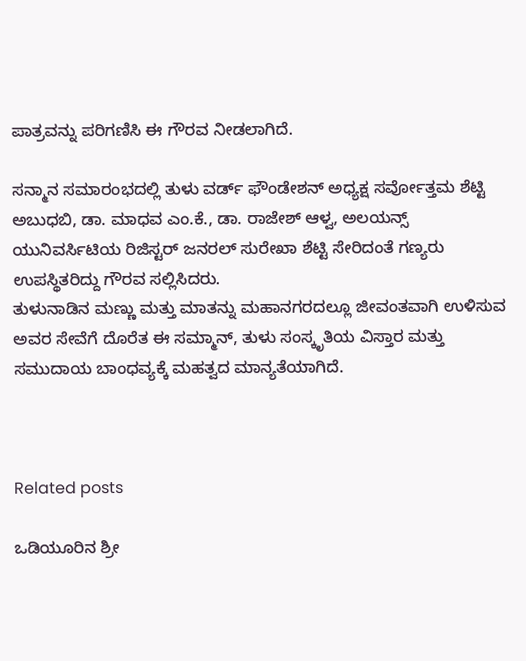ಪಾತ್ರವನ್ನು ಪರಿಗಣಿಸಿ ಈ ಗೌರವ ನೀಡಲಾಗಿದೆ.

ಸನ್ಮಾನ ಸಮಾರಂಭದಲ್ಲಿ ತುಳು ವರ್ಡ್ ಫೌಂಡೇಶನ್ ಅಧ್ಯಕ್ಷ ಸರ್ವೋತ್ತಮ ಶೆಟ್ಟಿ ಅಬುಧಬಿ, ಡಾ. ಮಾಧವ ಎಂ.ಕೆ., ಡಾ. ರಾಜೇಶ್ ಆಳ್ವ, ಅಲಯನ್ಸ್ ಯುನಿವರ್ಸಿಟಿಯ ರಿಜಿಸ್ಟರ್ ಜನರಲ್ ಸುರೇಖಾ ಶೆಟ್ಟಿ ಸೇರಿದಂತೆ ಗಣ್ಯರು ಉಪಸ್ಥಿತರಿದ್ದು ಗೌರವ ಸಲ್ಲಿಸಿದರು.
ತುಳುನಾಡಿನ ಮಣ್ಣು ಮತ್ತು ಮಾತನ್ನು ಮಹಾನಗರದಲ್ಲೂ ಜೀವಂತವಾಗಿ ಉಳಿಸುವ ಅವರ ಸೇವೆಗೆ ದೊರೆತ ಈ ಸಮ್ಮಾನ್, ತುಳು ಸಂಸ್ಕೃತಿಯ ವಿಸ್ತಾರ ಮತ್ತು ಸಮುದಾಯ ಬಾಂಧವ್ಯಕ್ಕೆ ಮಹತ್ವದ ಮಾನ್ಯತೆಯಾಗಿದೆ.



Related posts

ಒಡಿಯೂರಿನ ಶ್ರೀ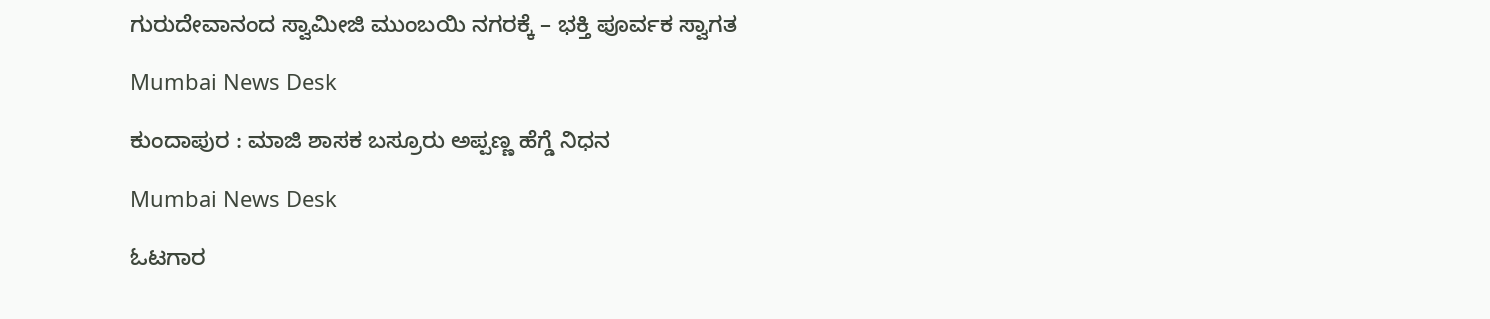ಗುರುದೇವಾನಂದ ಸ್ವಾಮೀಜಿ ಮುಂಬಯಿ ನಗರಕ್ಕೆ – ಭಕ್ತಿ ಪೂರ್ವಕ ಸ್ವಾಗತ

Mumbai News Desk

ಕುಂದಾಪುರ : ಮಾಜಿ ಶಾಸಕ ಬಸ್ರೂರು ಅಪ್ಪಣ್ಣ ಹೆಗ್ಡೆ ನಿಧನ

Mumbai News Desk

ಓಟಗಾರ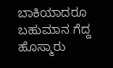ಬಾಕಿಯಾದರೂ ಬಹುಮಾನ ಗೆದ್ದ ಹೊಸ್ಮಾರು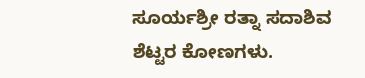ಸೂರ್ಯಶ್ರೀ ರತ್ನಾ ಸದಾಶಿವ ಶೆಟ್ಟರ ಕೋಣಗಳು.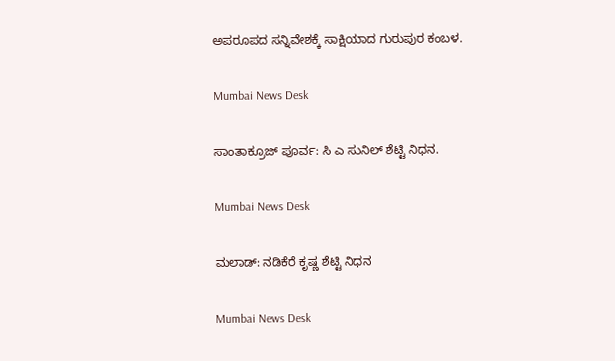ಅಪರೂಪದ ಸನ್ನಿವೇಶಕ್ಕೆ ಸಾಕ್ಷಿಯಾದ ಗುರುಪುರ ಕಂಬಳ.

Mumbai News Desk

ಸಾಂತಾಕ್ರೂಜ್ ಪೂರ್ವ: ಸಿ ಎ ಸುನಿಲ್ ಶೆಟ್ಟಿ ನಿಧನ.

Mumbai News Desk

ಮಲಾಡ್: ನಡಿಕೆರೆ ಕೃಷ್ಣ ಶೆಟ್ಟಿ ನಿಧನ

Mumbai News Desk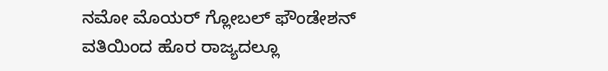ನಮೋ ಮೊಯರ್ ಗ್ಲೋಬಲ್ ಫೌಂಡೇಶನ್ ವತಿಯಿಂದ ಹೊರ ರಾಜ್ಯದಲ್ಲೂ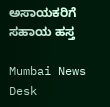ಅಸಾಯಕರಿಗೆ ಸಹಾಯ ಹಸ್ತ

Mumbai News Desk